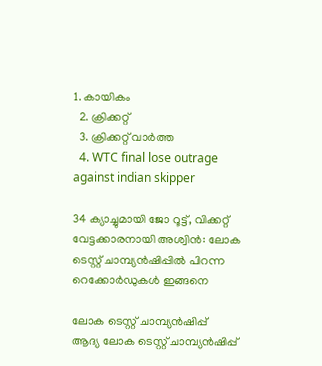1. കായികം
  2. ക്രിക്കറ്റ്‌
  3. ക്രിക്കറ്റ്‌ വാര്‍ത്ത
  4. WTC final lose outrage against indian skipper

34 ക്യാച്ചുമായി ജോ റൂട്ട്, വിക്കറ്റ് വേട്ടക്കാരനായി അശ്വിൻ: ലോക ടെസ്റ്റ് ചാമ്പ്യൻഷിപ്പിൽ പിറന്ന റെക്കോർഡുകൾ ഇങ്ങനെ

ലോക ടെസ്റ്റ് ചാമ്പ്യൻഷിപ്പ്
ആദ്യ ലോക ടെസ്റ്റ് ചാമ്പ്യൻഷിപ്പ്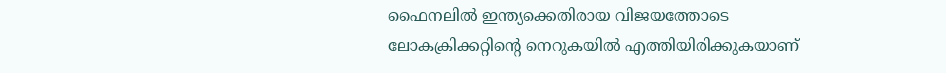ഫൈനലിൽ ഇന്ത്യക്കെതിരായ വിജയത്തോടെ ലോകക്രിക്കറ്റിന്റെ നെറുകയിൽ എത്തിയിരിക്കുകയാണ്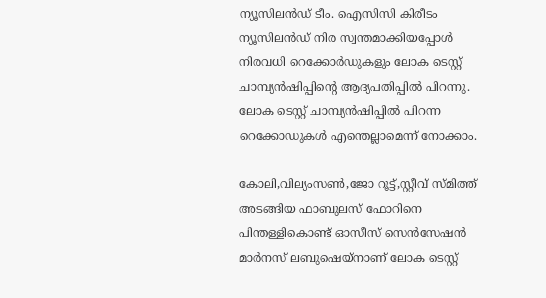ന്യൂസിലൻഡ് ടീം. ഐസിസി കിരീടം ന്യൂസിലൻഡ് നിര സ്വന്തമാക്കിയപ്പോൾ നിരവധി റെക്കോർഡുകളും ലോക ടെസ്റ്റ് ചാമ്പ്യൻഷിപ്പിന്റെ ആദ്യപതിപ്പിൽ പിറന്നു. ലോക ടെസ്റ്റ് ചാമ്പ്യൻഷിപ്പിൽ പിറന്ന റെക്കോഡുകൾ എന്തെല്ലാമെന്ന് നോക്കാം.

കോലി,വില്യംസൺ,ജോ റൂട്ട്,സ്റ്റീവ് സ്മിത്ത് അടങ്ങിയ ഫാബുലസ് ഫോറിനെ പിന്തള്ളികൊണ്ട് ഓസീസ് സെൻസേഷൻ മാർനസ് ലബുഷെയ്‌നാണ് ലോക ടെസ്റ്റ്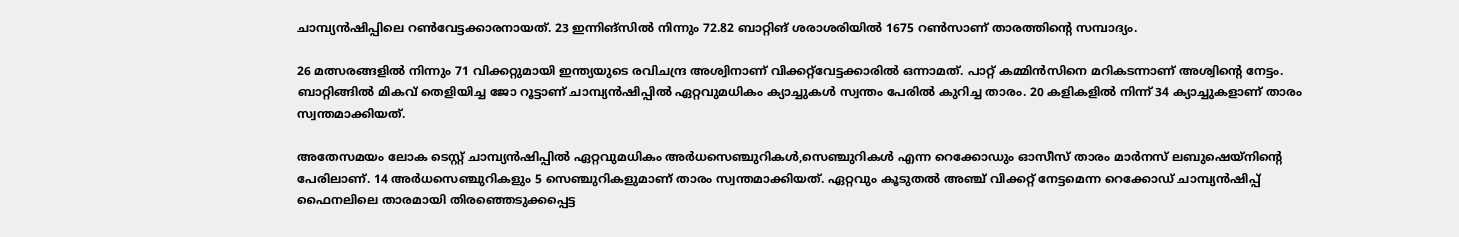ചാമ്പ്യൻഷിപ്പിലെ റൺവേട്ടക്കാരനായത്. 23 ഇന്നിങ്സിൽ നിന്നും 72.82 ബാറ്റിങ് ശരാശരിയിൽ 1675 റൺസാണ് താരത്തിന്റെ സമ്പാദ്യം.

26 മത്സരങ്ങളിൽ നിന്നും 71 വിക്കറ്റുമായി ഇന്ത്യയുടെ രവിചന്ദ്ര അശ്വിനാണ് വിക്കറ്റ്‌വേട്ടക്കാരിൽ ഒന്നാമത്. പാറ്റ് കമ്മിൻസിനെ മറികടന്നാണ് അശ്വിന്റെ നേട്ടം. ബാറ്റിങ്ങിൽ മികവ് തെളിയിച്ച ജോ റൂട്ടാണ് ചാമ്പ്യൻഷിപ്പിൽ ഏറ്റവുമധികം ക്യാച്ചുകൾ സ്വന്തം പേരിൽ കുറിച്ച താരം. 20 കളികളിൽ നിന്ന് 34 ക്യാച്ചുകളാണ് താരം സ്വന്തമാക്കിയത്.

അതേസമയം ലോക ടെസ്റ്റ് ചാമ്പ്യൻഷിപ്പിൽ ഏറ്റവുമധികം അർധസെഞ്ചുറികൾ,സെഞ്ചുറികൾ എന്ന റെക്കോഡും ഓസീസ് താരം മാർനസ് ലബുഷെയ്‌നിന്റെ പേരിലാണ്. 14 അർധസെഞ്ചുറികളും 5 സെഞ്ചുറികളുമാണ് താരം സ്വന്തമാക്കിയത്. ഏറ്റവും കൂടുതൽ അഞ്ച് വിക്കറ്റ് നേട്ടമെന്ന റെക്കോഡ് ചാമ്പ്യൻഷിപ്പ് ഫൈനലിലെ താരമായി തിരഞ്ഞെടുക്കപ്പെട്ട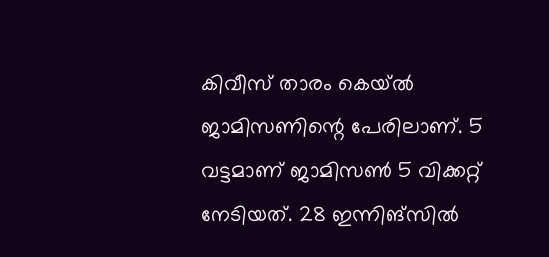കിവീസ് താരം കെയ്‌ൽ ജാമിസണിന്റെ പേരിലാണ്. 5 വട്ടമാണ് ജാമിസൺ 5 വിക്കറ്റ് നേടിയത്. 28 ഇന്നിങ്സിൽ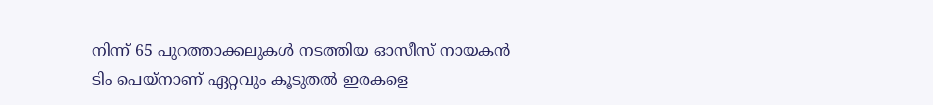നിന്ന് 65 പുറത്താക്കലുകൾ നടത്തിയ ഓസീസ് നായകൻ ടിം പെയ്‌നാണ് ഏറ്റവും കൂടുതൽ ഇരകളെ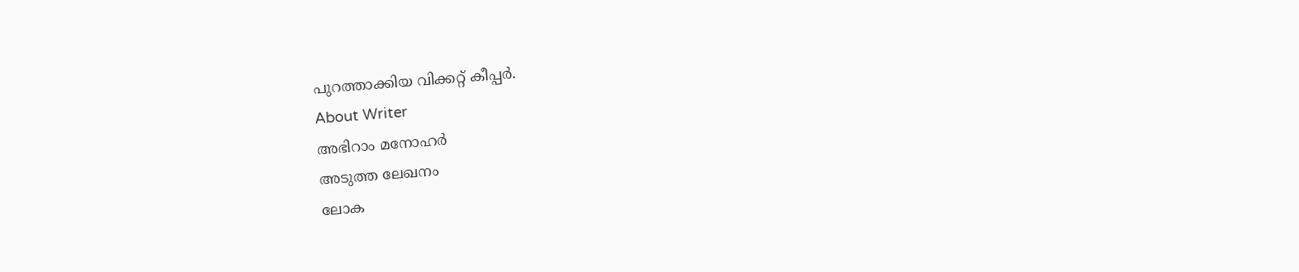പുറത്താക്കിയ വിക്കറ്റ് കീപ്പർ.
About Writer
അഭിറാം മനോഹർ
അടുത്ത ലേഖനം
ലോക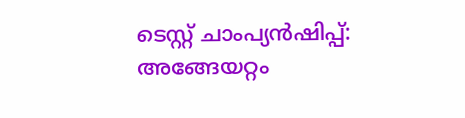ടെസ്റ്റ് ചാംപ്യന്‍ഷിപ്പ്: അങ്ങേയറ്റം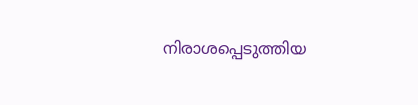നിരാശപ്പെടുത്തിയ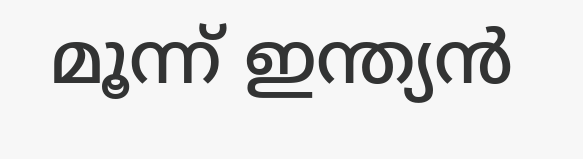മൂന്ന് ഇന്ത്യന്‍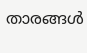താരങ്ങള്‍